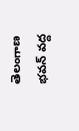తెలంగాణ భవన్ వద్ద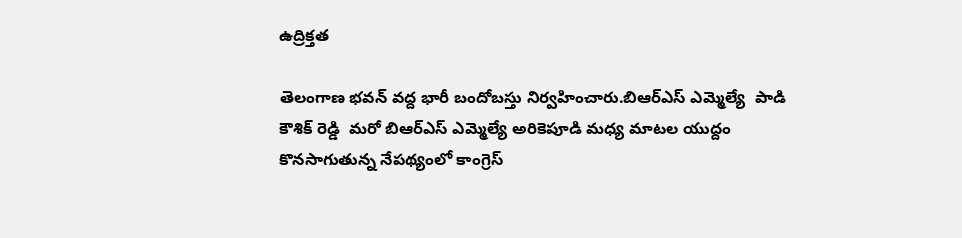ఉద్రిక్తత

తెలంగాణ భవన్ వద్ద భారీ బందోబస్తు నిర్వహించారు.బిఆర్ఎస్ ఎమ్మెల్యే  పాడి కౌశిక్ రెడ్డి  మరో బిఆర్ఎస్ ఎమ్మెల్యే అరికెపూడి మధ్య మాటల యుద్దం కొనసాగుతున్న నేపథ్యంలో కాంగ్రెస్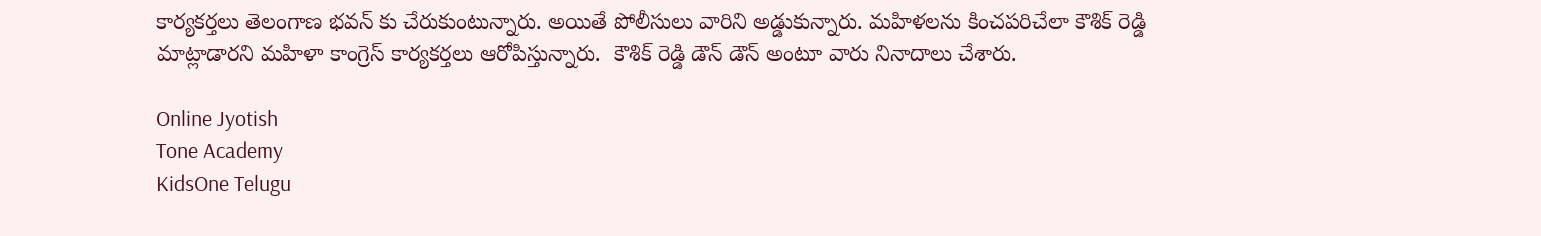కార్యకర్తలు తెలంగాణ భవన్ కు చేరుకుంటున్నారు. అయితే పోలీసులు వారిని అడ్డుకున్నారు. మహిళలను కించపరిచేలా కౌశిక్ రెడ్డి మాట్లాడారని మహిళా కాంగ్రెస్ కార్యకర్తలు ఆరోపిస్తున్నారు.  కౌశిక్ రెడ్డి డౌన్ డౌన్ అంటూ వారు నినాదాలు చేశారు.

Online Jyotish
Tone Academy
KidsOne Telugu